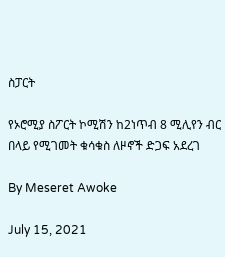ስፓርት

የኦሮሚያ ስፖርት ኮሚሽን ከ2ነጥብ 8 ሚሊየን ብር በላይ የሚገመት ቁሳቁስ ለዞኖች ድጋፍ አደረገ

By Meseret Awoke

July 15, 2021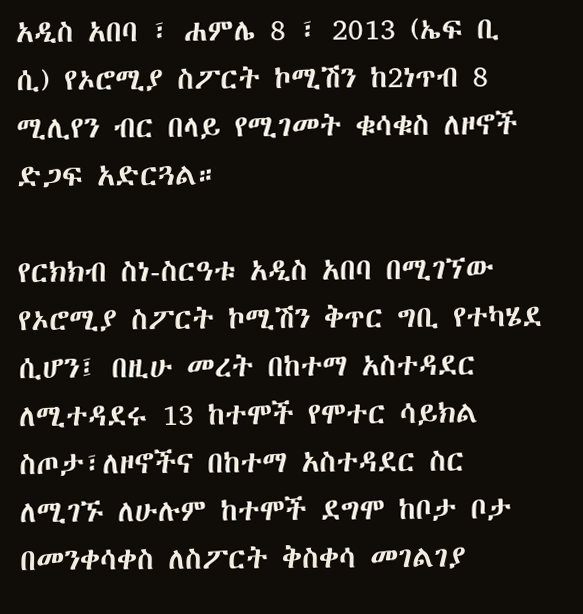አዲስ አበባ ፣ ሐምሌ 8 ፣ 2013 (ኤፍ ቢ ሲ) የኦሮሚያ ስፖርት ኮሚሽን ከ2ነጥብ 8 ሚሊየን ብር በላይ የሚገመት ቁሳቁስ ለዞኖች ድጋፍ አድርጓል።

የርክክብ ስነ-ስርዓቱ አዲስ አበባ በሚገኘው የኦሮሚያ ስፖርት ኮሚሽን ቅጥር ግቢ የተካሄደ ሲሆን፤ በዚሁ መረት በከተማ አስተዳደር ለሚተዳደሩ 13 ከተሞች የሞተር ሳይክል ስጦታ፣ለዞኖችና በከተማ አስተዳደር ስር ለሚገኙ ለሁሉም ከተሞች ደግሞ ከቦታ ቦታ በመንቀሳቀስ ለስፖርት ቅስቀሳ መገልገያ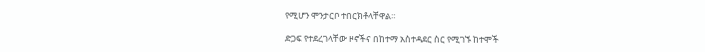የሚሆን ሞንታርቦ ተበርክቶላቸዋል።

ድጋፍ የተደረገላቸው ዞኖችና በከተማ አስተዳደር ስር የሚገኙ ከተሞች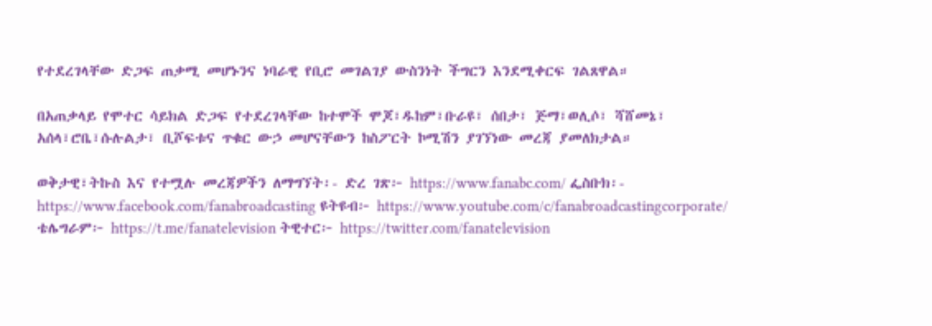የተደረገላቸው ድጋፍ ጠቃሚ መሆኑንና ነባራዊ የቢሮ መገልገያ ውስንነት ችግርን እንደሚቀርፍ ገልጸዋል።

በአጠቃላይ የሞተር ሳይክል ድጋፍ የተደረገላቸው ከተሞች ሞጆ፣ዱከም፣ቡራዩ፣ ሰበታ፣ ጅማ፣ወሊሶ፣ ሻሸመኔ፣ አሰላ፣ሮቤ፣ሱሉልታ፣ ቢሾፍቱና ጥቁር ውኃ መሆናቸውን ከስፖርት ኮሚሽን ያገኘነው መረጃ ያመለክታል።

ወቅታዊ፣ትኩስ እና የተሟሉ መረጃዎችን ለማግኘት፡- ድረ ገጽ፦ https://www.fanabc.com/ ፌስቡክ፡- https://www.facebook.com/fanabroadcasting ዩትዩብ፦ https://www.youtube.com/c/fanabroadcastingcorporate/ ቴሌግራም፦ https://t.me/fanatelevision ትዊተር፦ https://twitter.com/fanatelevision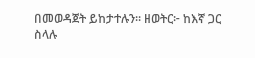በመወዳጀት ይከታተሉን፡፡ ዘወትር፦ ከእኛ ጋር ስላሉ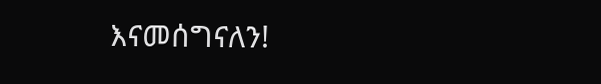እናመሰግናለን!